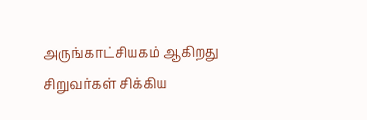அருங்காட்சியகம் ஆகிறது சிறுவர்கள் சிக்கிய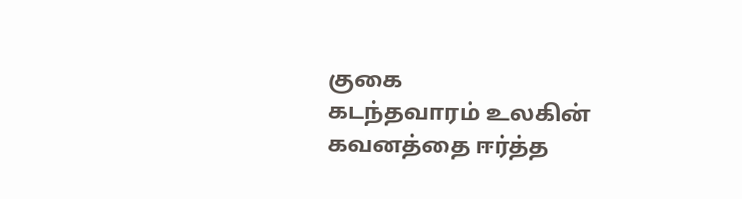குகை
கடந்தவாரம் உலகின் கவனத்தை ஈர்த்த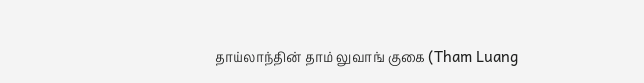தாய்லாந்தின் தாம் லுவாங் குகை (Tham Luang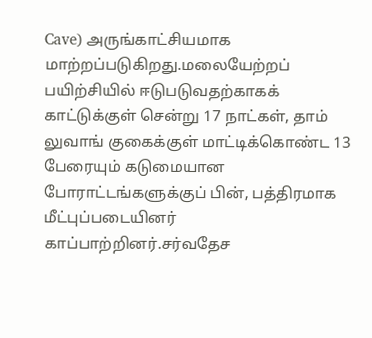Cave) அருங்காட்சியமாக மாற்றப்படுகிறது.மலையேற்றப் பயிற்சியில் ஈடுபடுவதற்காகக் காட்டுக்குள் சென்று 17 நாட்கள், தாம் லுவாங் குகைக்குள் மாட்டிக்கொண்ட 13 பேரையும் கடுமையான போராட்டங்களுக்குப் பின், பத்திரமாக மீட்புப்படையினர் காப்பாற்றினர்.சர்வதேச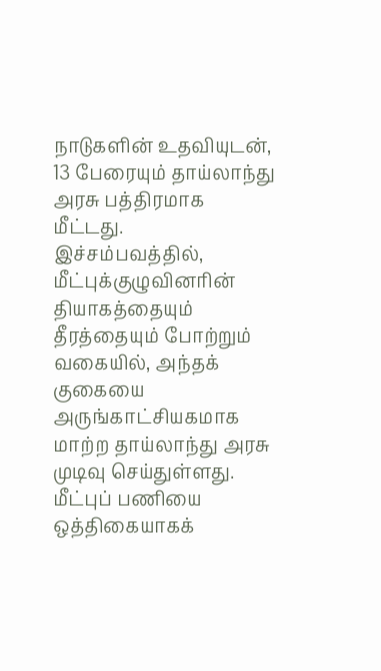நாடுகளின் உதவியுடன், 13 பேரையும் தாய்லாந்து அரசு பத்திரமாக மீட்டது. இச்சம்பவத்தில், மீட்புக்குழுவினரின் தியாகத்தையும் தீரத்தையும் போற்றும் வகையில், அந்தக் குகையை அருங்காட்சியகமாக மாற்ற தாய்லாந்து அரசு முடிவு செய்துள்ளது. மீட்புப் பணியை ஒத்திகையாகக்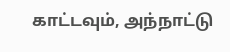காட்டவும், அந்நாட்டு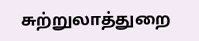சுற்றுலாத்துறை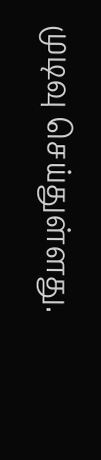முடிவு செய்துள்ளது.